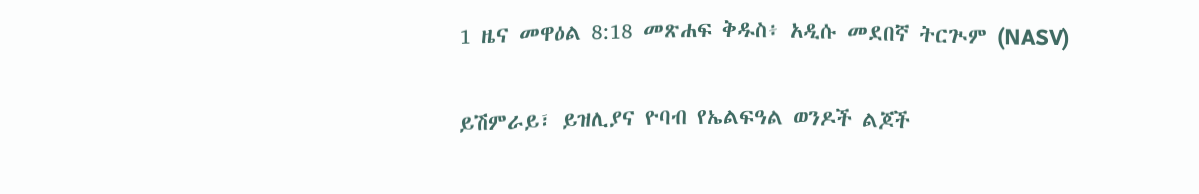1 ዜና መዋዕል 8:18 መጽሐፍ ቅዱስ፥ አዲሱ መደበኛ ትርጒም (NASV)

ይሽምራይ፣ ይዝሊያና ዮባብ የኤልፍዓል ወንዶች ልጆች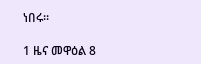ነበሩ።

1 ዜና መዋዕል 8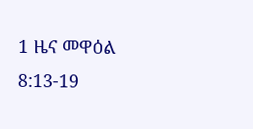1 ዜና መዋዕል 8:13-19